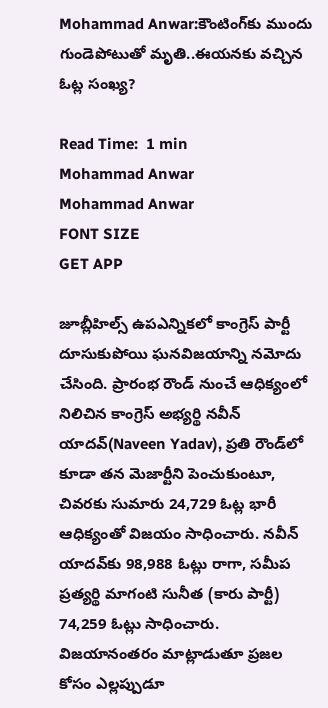Mohammad Anwar:కౌంటింగ్‌కు ముందు గుండెపోటుతో మృతి..ఈయనకు వచ్చిన ఓట్ల సంఖ్య?

Read Time:  1 min
Mohammad Anwar
Mohammad Anwar
FONT SIZE
GET APP

జూబ్లీహిల్స్ ఉపఎన్నికలో కాంగ్రెస్ పార్టీ దూసుకుపోయి ఘనవిజయాన్ని నమోదు చేసింది. ప్రారంభ రౌండ్ నుంచే ఆధిక్యంలో నిలిచిన కాంగ్రెస్ అభ్యర్థి నవీన్ యాదవ్(Naveen Yadav), ప్రతి రౌండ్‌లో కూడా తన మెజార్టీని పెంచుకుంటూ, చివరకు సుమారు 24,729 ఓట్ల భారీ ఆధిక్యంతో విజయం సాధించారు. నవీన్ యాదవ్‌కు 98,988 ఓట్లు రాగా, సమీప ప్రత్యర్థి మాగంటి సునీత (కారు పార్టీ) 74,259 ఓట్లు సాధించారు. విజయానంతరం మాట్లాడుతూ ప్రజల కోసం ఎల్లప్పుడూ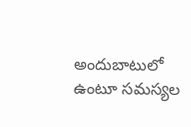అందుబాటులో ఉంటూ సమస్యల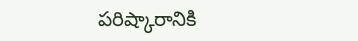పరిష్కారానికి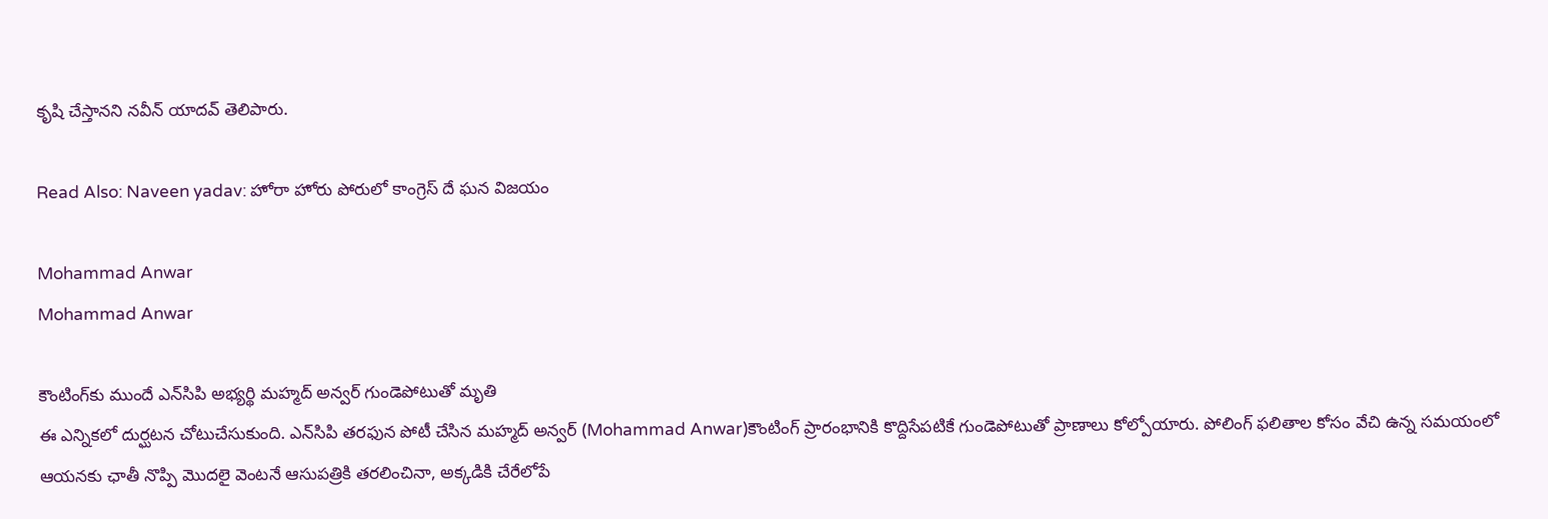కృషి చేస్తానని నవీన్ యాదవ్ తెలిపారు.

Read Also: Naveen yadav: హోరా హోరు పోరులో కాంగ్రెస్ దే ఘన విజయం

Mohammad Anwar
Mohammad Anwar

కౌంటింగ్‌కు ముందే ఎన్‌సిపి అభ్యర్థి మహ్మద్ అన్వర్‌ గుండెపోటుతో మృతి
ఈ ఎన్నికలో దుర్ఘటన చోటుచేసుకుంది. ఎన్‌సిపి తరఫున పోటీ చేసిన మహ్మద్ అన్వర్ (Mohammad Anwar)కౌంటింగ్ ప్రారంభానికి కొద్దిసేపటికే గుండెపోటుతో ప్రాణాలు కోల్పోయారు. పోలింగ్ ఫలితాల కోసం వేచి ఉన్న సమయంలో ఆయనకు ఛాతీ నొప్పి మొదలై వెంటనే ఆసుపత్రికి తరలించినా, అక్కడికి చేరేలోపే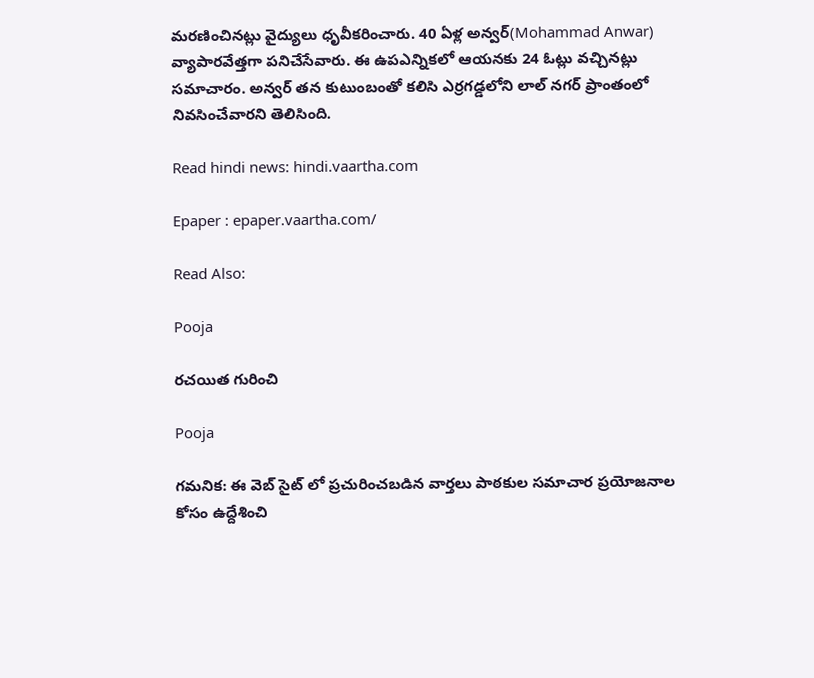మరణించినట్లు వైద్యులు ధృవీకరించారు. 40 ఏళ్ల అన్వర్(Mohammad Anwar) వ్యాపారవేత్తగా పనిచేసేవారు. ఈ ఉపఎన్నికలో ఆయనకు 24 ఓట్లు వచ్చినట్లు సమాచారం. అన్వర్ తన కుటుంబంతో కలిసి ఎర్రగడ్డలోని లాల్ నగర్ ప్రాంతంలో నివసించేవారని తెలిసింది.

Read hindi news: hindi.vaartha.com

Epaper : epaper.vaartha.com/

Read Also:

Pooja

రచయిత గురించి

Pooja

గమనిక: ఈ వెబ్ సైట్ లో ప్రచురించబడిన వార్తలు పాఠకుల సమాచార ప్రయోజనాల కోసం ఉద్దేశించి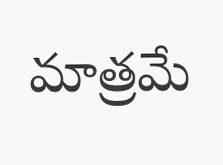మాత్రమే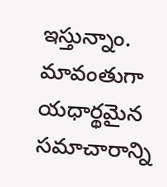ఇస్తున్నాం. మావంతుగా యధార్థమైన సమాచారాన్ని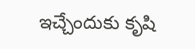ఇచ్చేందుకు కృషి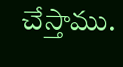చేస్తాము.